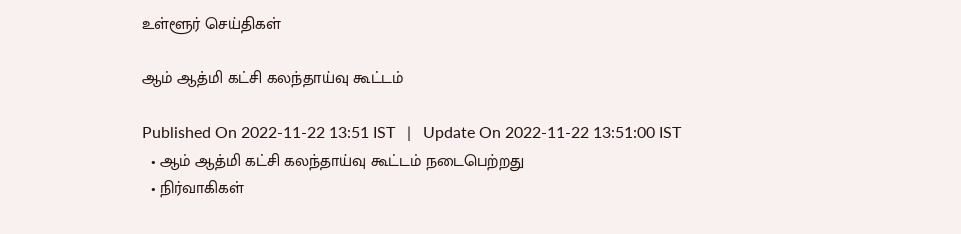உள்ளூர் செய்திகள்

ஆம் ஆத்மி கட்சி கலந்தாய்வு கூட்டம்

Published On 2022-11-22 13:51 IST   |   Update On 2022-11-22 13:51:00 IST
  • ஆம் ஆத்மி கட்சி கலந்தாய்வு கூட்டம் நடைபெற்றது
  • நிர்வாகிகள்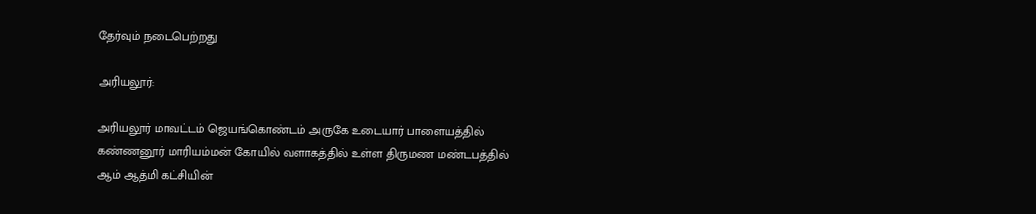தேர்வும் நடைபெற்றது

அரியலூர்:

அரியலூர் மாவட்டம் ஜெயங்கொண்டம் அருகே உடையார் பாளையத்தில் கண்ணனூர் மாரியம்மன் கோயில் வளாகத்தில் உள்ள திருமண மண்டபத்தில் ஆம் ஆத்மி கட்சியின்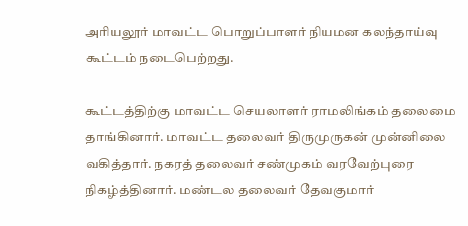அரியலூர் மாவட்ட பொறுப்பாளர் நியமன கலந்தாய்வு கூட்டம் நடைபெற்றது.

கூட்டத்திற்கு மாவட்ட செயலாளர் ராமலிங்கம் தலைமை தாங்கினார். மாவட்ட தலைவர் திருமுருகன் முன்னிலை வகித்தார். நகரத் தலைவர் சண்முகம் வரவேற்புரை நிகழ்த்தினார். மண்டல தலைவர் தேவகுமார்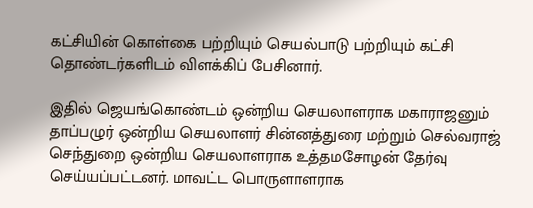கட்சியின் கொள்கை பற்றியும் செயல்பாடு பற்றியும் கட்சி தொண்டர்களிடம் விளக்கிப் பேசினார்.

இதில் ஜெயங்கொண்டம் ஒன்றிய செயலாளராக மகாராஜனும் தாப்பழுர் ஒன்றிய செயலாளர் சின்னத்துரை மற்றும் செல்வராஜ் செந்துறை ஒன்றிய செயலாளராக உத்தமசோழன் தேர்வு செய்யப்பட்டனர். மாவட்ட பொருளாளராக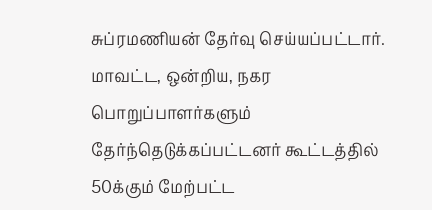சுப்ரமணியன் தேர்வு செய்யப்பட்டார். மாவட்ட, ஒன்றிய, நகர பொறுப்பாளர்களும் தேர்ந்தெடுக்கப்பட்டனர் கூட்டத்தில் 50க்கும் மேற்பட்ட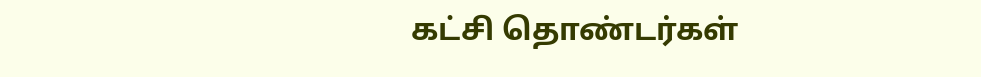கட்சி தொண்டர்கள்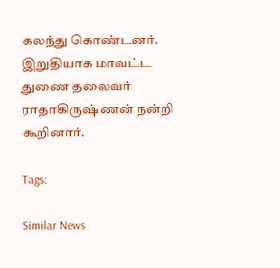கலந்து கொண்டனர். இறுதியாக மாவட்ட துணை தலைவர் ராதாகிருஷ்ணன் நன்றி கூறினார்.

Tags:

Similar News